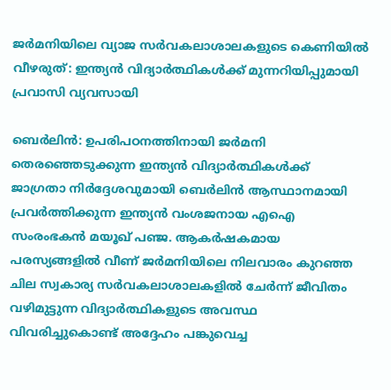ജർമനിയിലെ വ്യാജ സർവകലാശാലകളുടെ കെണിയിൽ വീഴരുത്: ഇന്ത്യൻ വിദ്യാർത്ഥികൾക്ക് മുന്നറിയിപ്പുമായി പ്രവാസി വ്യവസായി

ബെർലിൻ: ഉപരിപഠനത്തിനായി ജർമനി തെരഞ്ഞെടുക്കുന്ന ഇന്ത്യൻ വിദ്യാർത്ഥികൾക്ക് ജാഗ്രതാ നിർദ്ദേശവുമായി ബെർലിൻ ആസ്ഥാനമായി പ്രവർത്തിക്കുന്ന ഇന്ത്യൻ വംശജനായ എഐ സംരംഭകൻ മയൂഖ് പഞ്ജ. ആകർഷകമായ പരസ്യങ്ങളിൽ വീണ് ജർമനിയിലെ നിലവാരം കുറഞ്ഞ ചില സ്വകാര്യ സർവകലാശാലകളിൽ ചേർന്ന് ജീവിതം വഴിമുട്ടുന്ന വിദ്യാർത്ഥികളുടെ അവസ്ഥ വിവരിച്ചുകൊണ്ട് അദ്ദേഹം പങ്കുവെച്ച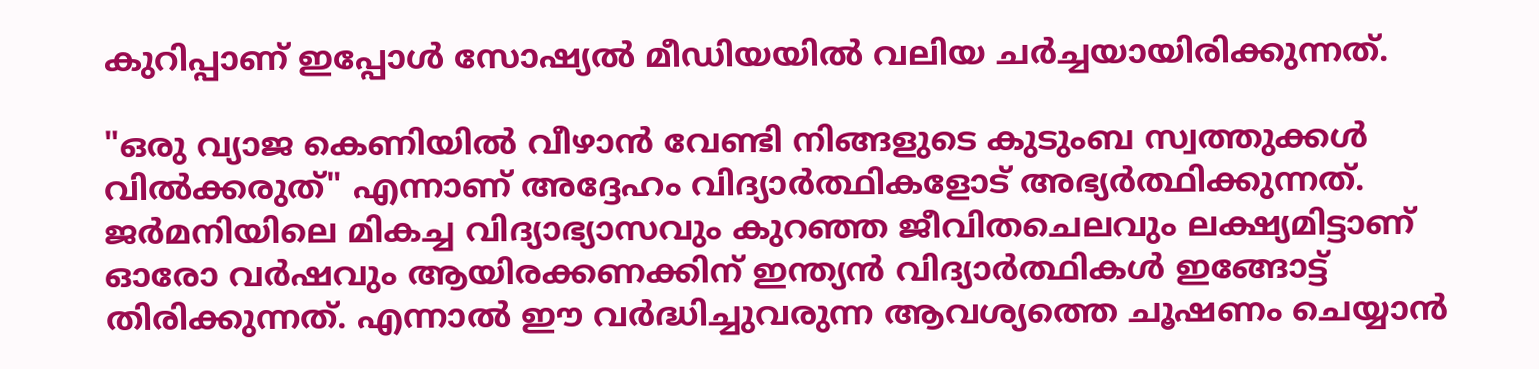കുറിപ്പാണ് ഇപ്പോൾ സോഷ്യൽ മീഡിയയിൽ വലിയ ചർച്ചയായിരിക്കുന്നത്.

"ഒരു വ്യാജ കെണിയിൽ വീഴാൻ വേണ്ടി നിങ്ങളുടെ കുടുംബ സ്വത്തുക്കൾ വിൽക്കരുത്" എന്നാണ് അദ്ദേഹം വിദ്യാർത്ഥികളോട് അഭ്യർത്ഥിക്കുന്നത്. ജർമനിയിലെ മികച്ച വിദ്യാഭ്യാസവും കുറഞ്ഞ ജീവിതചെലവും ലക്ഷ്യമിട്ടാണ് ഓരോ വർഷവും ആയിരക്കണക്കിന് ഇന്ത്യൻ വിദ്യാർത്ഥികൾ ഇങ്ങോട്ട് തിരിക്കുന്നത്. എന്നാൽ ഈ വർദ്ധിച്ചുവരുന്ന ആവശ്യത്തെ ചൂഷണം ചെയ്യാൻ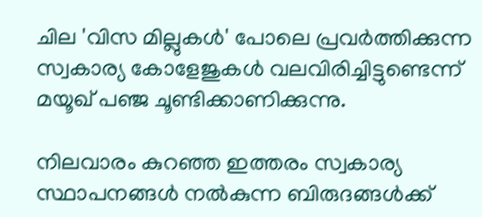ചില 'വിസ മില്ലുകൾ' പോലെ പ്രവർത്തിക്കുന്ന സ്വകാര്യ കോളേജുകൾ വലവിരിച്ചിട്ടുണ്ടെന്ന് മയൂഖ് പഞ്ജ ചൂണ്ടിക്കാണിക്കുന്നു.

നിലവാരം കുറഞ്ഞ ഇത്തരം സ്വകാര്യ സ്ഥാപനങ്ങൾ നൽകുന്ന ബിരുദങ്ങൾക്ക്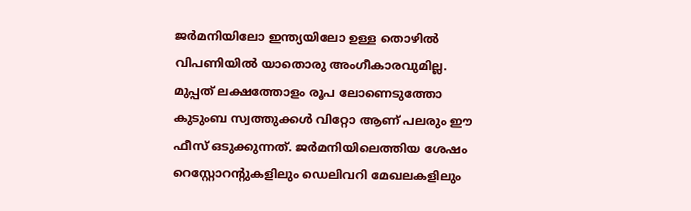ജർമനിയിലോ ഇന്ത്യയിലോ ഉള്ള തൊഴിൽ വിപണിയിൽ യാതൊരു അംഗീകാരവുമില്ല. മുപ്പത് ലക്ഷത്തോളം രൂപ ലോണെടുത്തോ കുടുംബ സ്വത്തുക്കൾ വിറ്റോ ആണ് പലരും ഈ ഫീസ് ഒടുക്കുന്നത്. ജർമനിയിലെത്തിയ ശേഷം റെസ്റ്റോറന്റുകളിലും ഡെലിവറി മേഖലകളിലും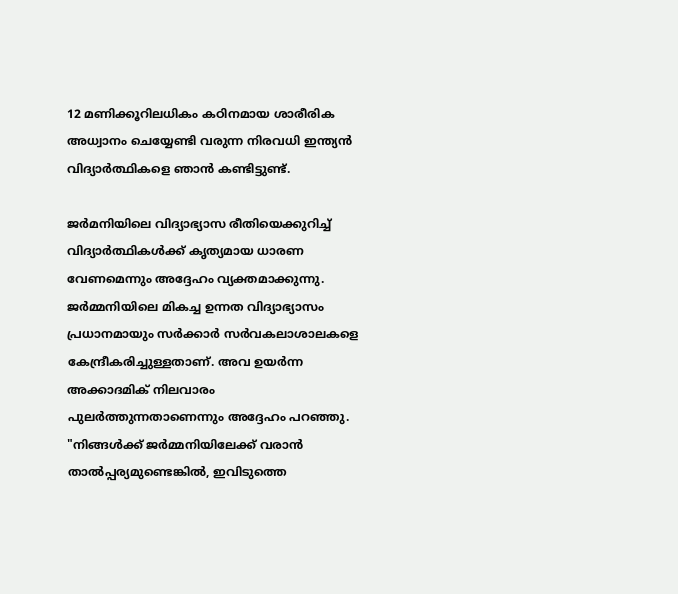12 മണിക്കൂറിലധികം കഠിനമായ ശാരീരിക അധ്വാനം ചെയ്യേണ്ടി വരുന്ന നിരവധി ഇന്ത്യൻ വിദ്യാർത്ഥികളെ ഞാൻ കണ്ടിട്ടുണ്ട്.

ജർമനിയിലെ വിദ്യാഭ്യാസ രീതിയെക്കുറിച്ച് വിദ്യാർത്ഥികൾക്ക് കൃത്യമായ ധാരണ വേണമെന്നും അദ്ദേഹം വ്യക്തമാക്കുന്നു. ജർമ്മനിയിലെ മികച്ച ഉന്നത വിദ്യാഭ്യാസം പ്രധാനമായും സർക്കാർ സർവകലാശാലകളെ കേന്ദ്രീകരിച്ചുള്ളതാണ്. അവ ഉയർന്ന അക്കാദമിക് നിലവാരം പുലർത്തുന്നതാണെന്നും അദ്ദേഹം പറഞ്ഞു. "നിങ്ങൾക്ക് ജർമ്മനിയിലേക്ക് വരാൻ താൽപ്പര്യമുണ്ടെങ്കിൽ, ഇവിടുത്തെ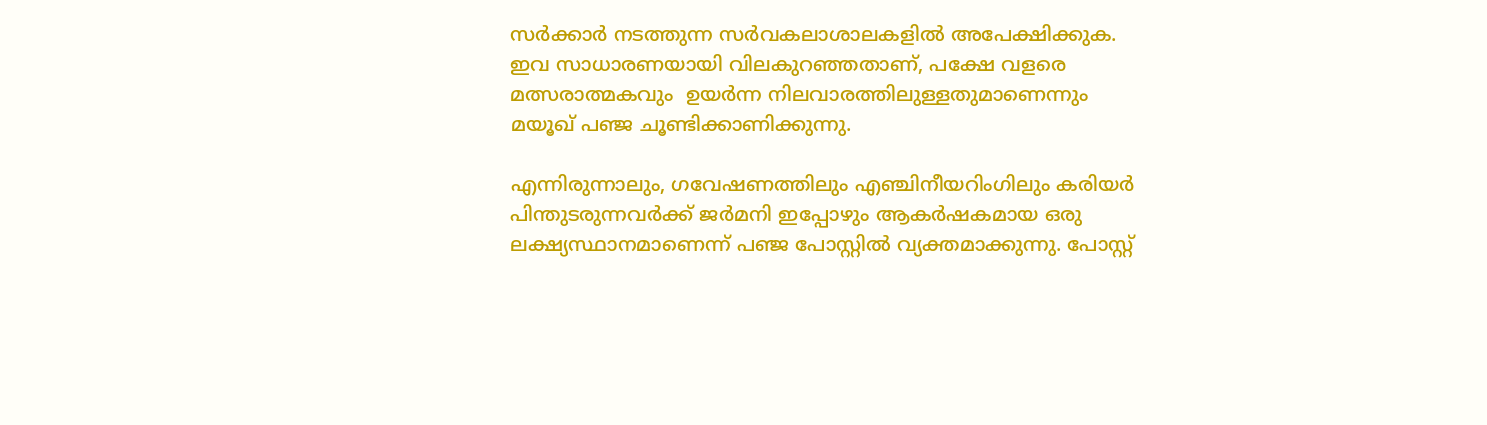സർക്കാർ നടത്തുന്ന സർവകലാശാലകളിൽ അപേക്ഷിക്കുക. ഇവ സാധാരണയായി വിലകുറഞ്ഞതാണ്, പക്ഷേ വളരെ മത്സരാത്മകവും  ഉയർന്ന നിലവാരത്തിലുള്ളതുമാണെന്നും മയൂഖ് പഞ്ജ ചൂണ്ടിക്കാണിക്കുന്നു.

എന്നിരുന്നാലും, ഗവേഷണത്തിലും എഞ്ചിനീയറിംഗിലും കരിയർ പിന്തുടരുന്നവർക്ക് ജർമനി ഇപ്പോഴും ആകർഷകമായ ഒരു ലക്ഷ്യസ്ഥാനമാണെന്ന് പഞ്ജ പോസ്റ്റിൽ വ്യക്തമാക്കുന്നു. പോസ്റ്റ്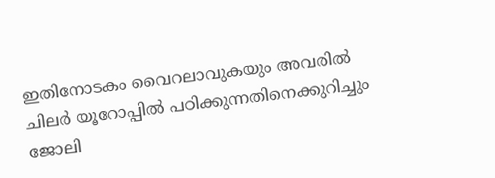ഇതിനോടകം വൈറലാവുകയും അവരിൽ ചിലർ യൂറോപ്പിൽ പഠിക്കുന്നതിനെക്കുറിച്ചും ജോലി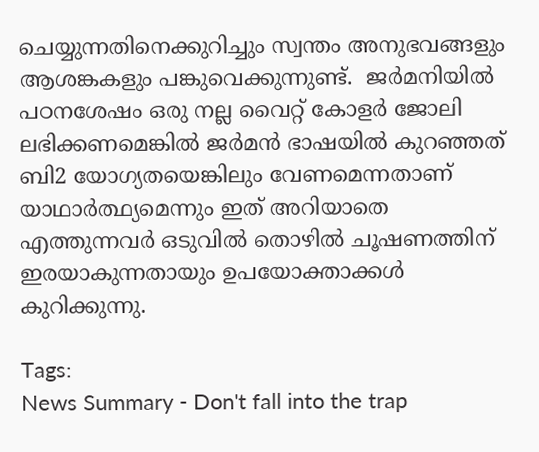ചെയ്യുന്നതിനെക്കുറിച്ചും സ്വന്തം അനുഭവങ്ങളും ആശങ്കകളും പങ്കുവെക്കുന്നുണ്ട്.  ജർമനിയിൽ പഠനശേഷം ഒരു നല്ല വൈറ്റ് കോളർ ജോലി ലഭിക്കണമെങ്കിൽ ജർമൻ ഭാഷയിൽ കുറഞ്ഞത് ബി2 യോഗ്യതയെങ്കിലും വേണമെന്നതാണ് യാഥാർത്ഥ്യമെന്നും ഇത് അറിയാതെ എത്തുന്നവർ ഒടുവിൽ തൊഴിൽ ചൂഷണത്തിന് ഇരയാകുന്നതായും ഉപയോക്താക്കൾ കുറിക്കുന്നു.

Tags:
News Summary - Don't fall into the trap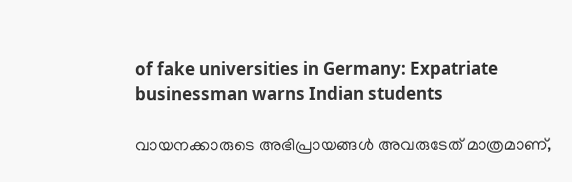of fake universities in Germany: Expatriate businessman warns Indian students

വായനക്കാരുടെ അഭിപ്രായങ്ങള്‍ അവരുടേത് മാത്രമാണ്,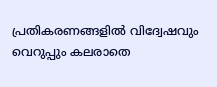പ്രതികരണങ്ങളിൽ വിദ്വേഷവും വെറുപ്പും കലരാതെ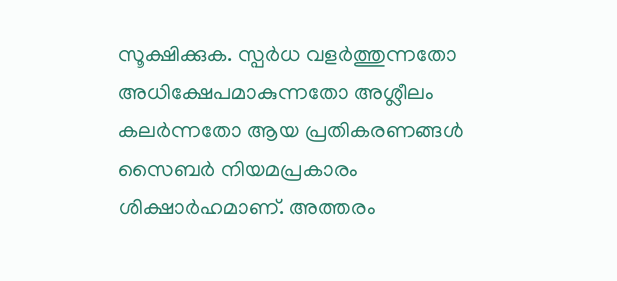സൂക്ഷിക്കുക. സ്പർധ വളർത്തുന്നതോ അധിക്ഷേപമാകുന്നതോ അശ്ലീലം കലർന്നതോ ആയ പ്രതികരണങ്ങൾ സൈബർ നിയമപ്രകാരം ശിക്ഷാർഹമാണ്. അത്തരം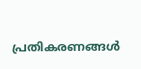പ്രതികരണങ്ങൾ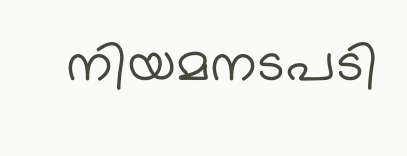നിയമനടപടി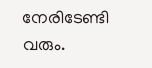നേരിടേണ്ടി വരും.